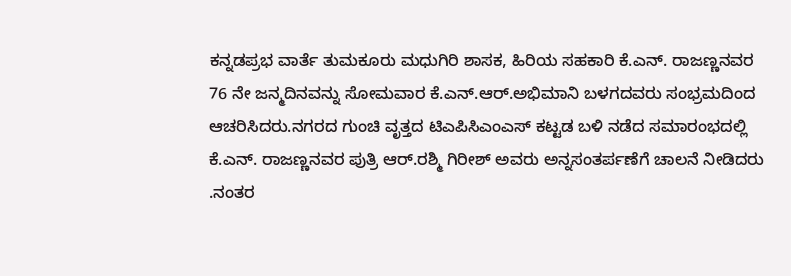ಕನ್ನಡಪ್ರಭ ವಾರ್ತೆ ತುಮಕೂರು ಮಧುಗಿರಿ ಶಾಸಕ, ಹಿರಿಯ ಸಹಕಾರಿ ಕೆ.ಎನ್. ರಾಜಣ್ಣನವರ 76 ನೇ ಜನ್ಮದಿನವನ್ನು ಸೋಮವಾರ ಕೆ.ಎನ್.ಆರ್.ಅಭಿಮಾನಿ ಬಳಗದವರು ಸಂಭ್ರಮದಿಂದ ಆಚರಿಸಿದರು.ನಗರದ ಗುಂಚಿ ವೃತ್ತದ ಟಿಎಪಿಸಿಎಂಎಸ್ ಕಟ್ಟಡ ಬಳಿ ನಡೆದ ಸಮಾರಂಭದಲ್ಲಿ ಕೆ.ಎನ್. ರಾಜಣ್ಣನವರ ಪುತ್ರಿ ಆರ್.ರಶ್ಮಿ ಗಿರೀಶ್ ಅವರು ಅನ್ನಸಂತರ್ಪಣೆಗೆ ಚಾಲನೆ ನೀಡಿದರು .ನಂತರ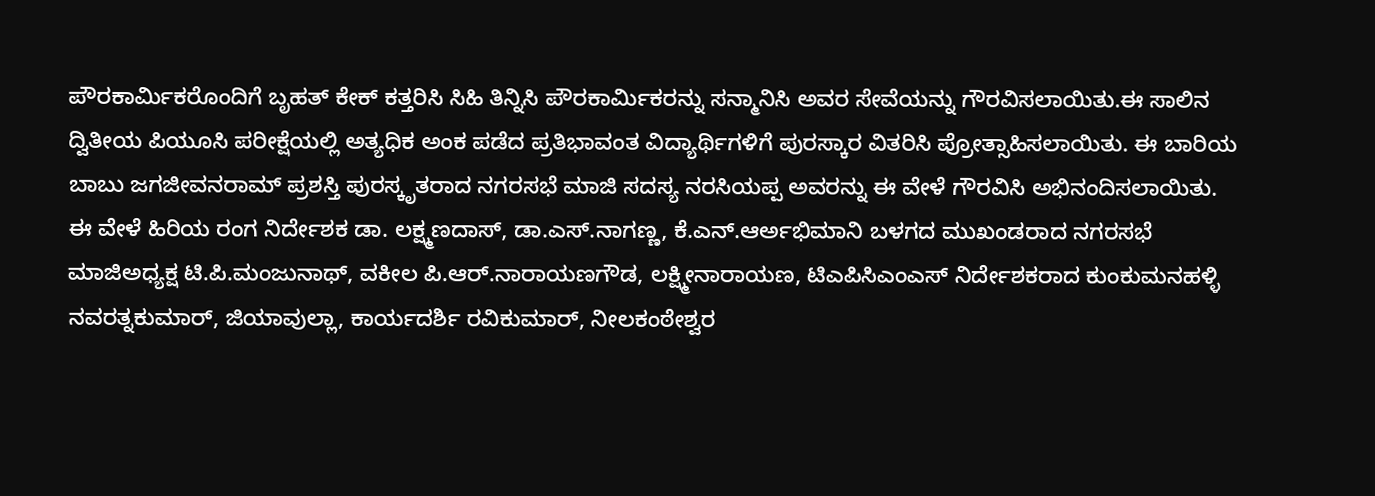ಪೌರಕಾರ್ಮಿಕರೊಂದಿಗೆ ಬೃಹತ್ ಕೇಕ್ ಕತ್ತರಿಸಿ ಸಿಹಿ ತಿನ್ನಿಸಿ ಪೌರಕಾರ್ಮಿಕರನ್ನು ಸನ್ಮಾನಿಸಿ ಅವರ ಸೇವೆಯನ್ನು ಗೌರವಿಸಲಾಯಿತು.ಈ ಸಾಲಿನ ದ್ವಿತೀಯ ಪಿಯೂಸಿ ಪರೀಕ್ಷೆಯಲ್ಲಿ ಅತ್ಯಧಿಕ ಅಂಕ ಪಡೆದ ಪ್ರತಿಭಾವಂತ ವಿದ್ಯಾರ್ಥಿಗಳಿಗೆ ಪುರಸ್ಕಾರ ವಿತರಿಸಿ ಪ್ರೋತ್ಸಾಹಿಸಲಾಯಿತು. ಈ ಬಾರಿಯ ಬಾಬು ಜಗಜೀವನರಾಮ್ ಪ್ರಶಸ್ತಿ ಪುರಸ್ಕೃತರಾದ ನಗರಸಭೆ ಮಾಜಿ ಸದಸ್ಯ ನರಸಿಯಪ್ಪ ಅವರನ್ನು ಈ ವೇಳೆ ಗೌರವಿಸಿ ಅಭಿನಂದಿಸಲಾಯಿತು.
ಈ ವೇಳೆ ಹಿರಿಯ ರಂಗ ನಿರ್ದೇಶಕ ಡಾ. ಲಕ್ಷ್ಮಣದಾಸ್, ಡಾ.ಎಸ್.ನಾಗಣ್ಣ, ಕೆ.ಎನ್.ಆರ್ಅಭಿಮಾನಿ ಬಳಗದ ಮುಖಂಡರಾದ ನಗರಸಭೆ ಮಾಜಿಅಧ್ಯಕ್ಷ ಟಿ.ಪಿ.ಮಂಜುನಾಥ್, ವಕೀಲ ಪಿ.ಆರ್.ನಾರಾಯಣಗೌಡ, ಲಕ್ಷ್ಮೀನಾರಾಯಣ, ಟಿಎಪಿಸಿಎಂಎಸ್ ನಿರ್ದೇಶಕರಾದ ಕುಂಕುಮನಹಳ್ಳಿ ನವರತ್ನಕುಮಾರ್, ಜಿಯಾವುಲ್ಲಾ, ಕಾರ್ಯದರ್ಶಿ ರವಿಕುಮಾರ್, ನೀಲಕಂಠೇಶ್ವರ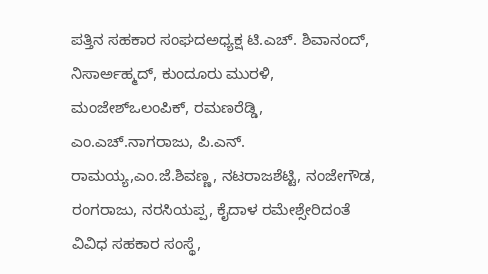ಪತ್ತಿನ ಸಹಕಾರ ಸಂಘದಅಧ್ಯಕ್ಷ ಟಿ.ಎಚ್. ಶಿವಾನಂದ್, ನಿಸಾರ್ಅಹ್ಮದ್, ಕುಂದೂರು ಮುರಳಿ, ಮಂಜೇಶ್ಒಲಂಪಿಕ್, ರಮಣರೆಡ್ಡಿ, ಎಂ.ಎಚ್.ನಾಗರಾಜು, ಪಿ.ಎನ್. ರಾಮಯ್ಯ,ಎಂ.ಜೆ.ಶಿವಣ್ಣ, ನಟರಾಜಶೆಟ್ಟಿ, ನಂಜೇಗೌಡ, ರಂಗರಾಜು, ನರಸಿಯಪ್ಪ, ಕೈದಾಳ ರಮೇಶ್ಸೇರಿದಂತೆ ವಿವಿಧ ಸಹಕಾರ ಸಂಸ್ಥೆ,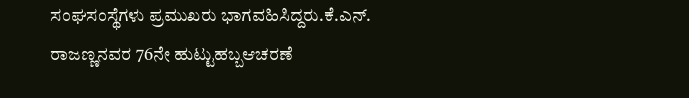ಸಂಘಸಂಸ್ಥೆಗಳು ಪ್ರಮುಖರು ಭಾಗವಹಿಸಿದ್ದರು.ಕೆ.ಎನ್. ರಾಜಣ್ಣನವರ 76ನೇ ಹುಟ್ಟುಹಬ್ಬಆಚರಣೆ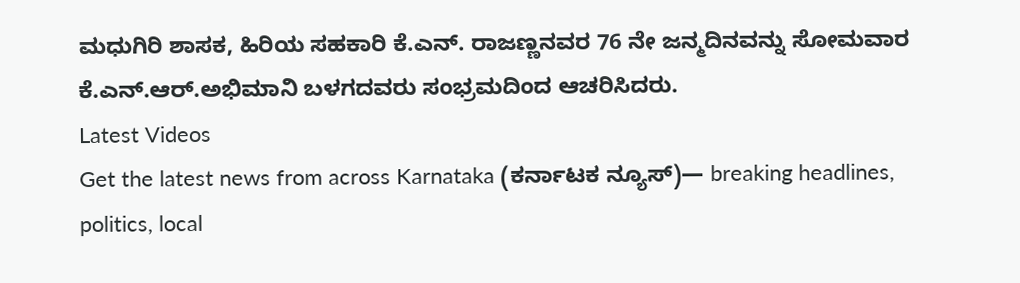ಮಧುಗಿರಿ ಶಾಸಕ, ಹಿರಿಯ ಸಹಕಾರಿ ಕೆ.ಎನ್. ರಾಜಣ್ಣನವರ 76 ನೇ ಜನ್ಮದಿನವನ್ನು ಸೋಮವಾರ ಕೆ.ಎನ್.ಆರ್.ಅಭಿಮಾನಿ ಬಳಗದವರು ಸಂಭ್ರಮದಿಂದ ಆಚರಿಸಿದರು.
Latest Videos
Get the latest news from across Karnataka (ಕರ್ನಾಟಕ ನ್ಯೂಸ್)— breaking headlines, politics, local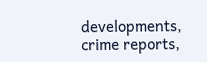developments, crime reports,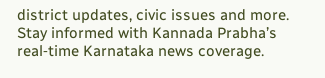district updates, civic issues and more. Stay informed with Kannada Prabha’s real‑time Karnataka news coverage.